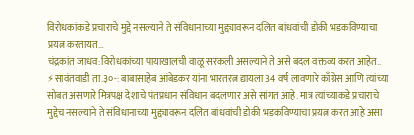विरोधकांकडे प्रचाराचे मुद्दे नसल्याने ते संविधानाच्या मुद्द्यावरून दलित बांधवांची डोकी भडकविण्याचा प्रयत्न करतायत…
चंद्रकांत जाधव:विरोधकांच्या पायाखालची वाळू सरकली असल्याने ते असे बदल वक्तव्य करत आहेत.. ⚡सावंतवाडी ता.३०-: बाबासाहेब आंबेडकर यांना भारतरत्न द्यायला 34 वर्ष लावणारे काँग्रेस आणि त्यांच्या सोबत असणारे मित्रपक्ष देशाचे पंतप्रधान संविधान बदलणार असे सांगत आहे. मात्र त्यांच्याकडे प्रचाराचे मुद्देच नसल्याने ते संविधानाच्या मुद्द्यावरून दलित बांधवांची डोकी भडकविण्याचा प्रयत्न करत आहे असा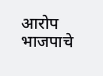आरोप भाजपाचे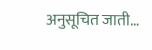अनुसूचित जाती…